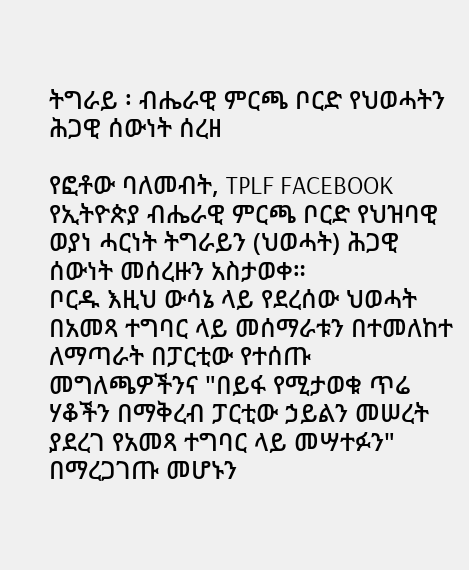ትግራይ ፡ ብሔራዊ ምርጫ ቦርድ የህወሓትን ሕጋዊ ሰውነት ሰረዘ

የፎቶው ባለመብት, TPLF FACEBOOK
የኢትዮጵያ ብሔራዊ ምርጫ ቦርድ የህዝባዊ ወያነ ሓርነት ትግራይን (ህወሓት) ሕጋዊ ሰውነት መሰረዙን አስታወቀ።
ቦርዱ እዚህ ውሳኔ ላይ የደረሰው ህወሓት በአመጻ ተግባር ላይ መሰማራቱን በተመለከተ ለማጣራት በፓርቲው የተሰጡ መግለጫዎችንና "በይፋ የሚታወቁ ጥሬ ሃቆችን በማቅረብ ፓርቲው ኃይልን መሠረት ያደረገ የአመጻ ተግባር ላይ መሣተፉን" በማረጋገጡ መሆኑን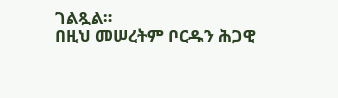ገልጿል።
በዚህ መሠረትም ቦርዱን ሕጋዊ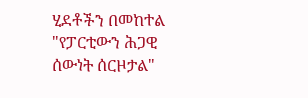ሂደቶችን በመከተል "የፓርቲውን ሕጋዊ ሰውነት ሰርዞታል"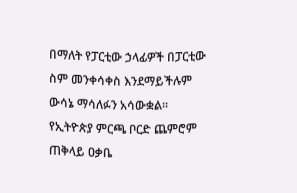በማለት የፓርቲው ኃላፊዎች በፓርቲው ስም መንቀሳቀስ እንደማይችሉም ውሳኔ ማሳለፉን አሳውቋል።
የኢትዮጵያ ምርጫ ቦርድ ጨምሮም ጠቅላይ ዐቃቤ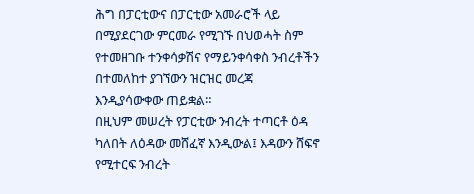ሕግ በፓርቲውና በፓርቲው አመራሮች ላይ በሚያደርገው ምርመራ የሚገኙ በህወሓት ስም የተመዘገቡ ተንቀሳቃሽና የማይንቀሳቀስ ንብረቶችን በተመለከተ ያገኘውን ዝርዝር መረጃ እንዲያሳውቀው ጠይቋል።
በዚህም መሠረት የፓርቲው ንብረት ተጣርቶ ዕዳ ካለበት ለዕዳው መሸፈኛ እንዲውል፤ እዳውን ሸፍኖ የሚተርፍ ንብረት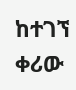ከተገኘ ቀሪው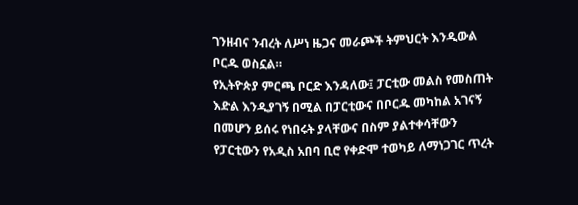ገንዘብና ንብረት ለሥነ ዜጋና መራጮች ትምህርት እንዲውል ቦርዱ ወስኗል።
የኢትዮጵያ ምርጫ ቦርድ እንዳለው፤ ፓርቲው መልስ የመስጠት እድል እንዲያገኝ በሚል በፓርቲውና በቦርዱ መካከል አገናኝ በመሆን ይሰሩ የነበሩት ያላቸውና በስም ያልተቀሳቸውን የፓርቲውን የአዲስ አበባ ቢሮ የቀድሞ ተወካይ ለማነጋገር ጥረት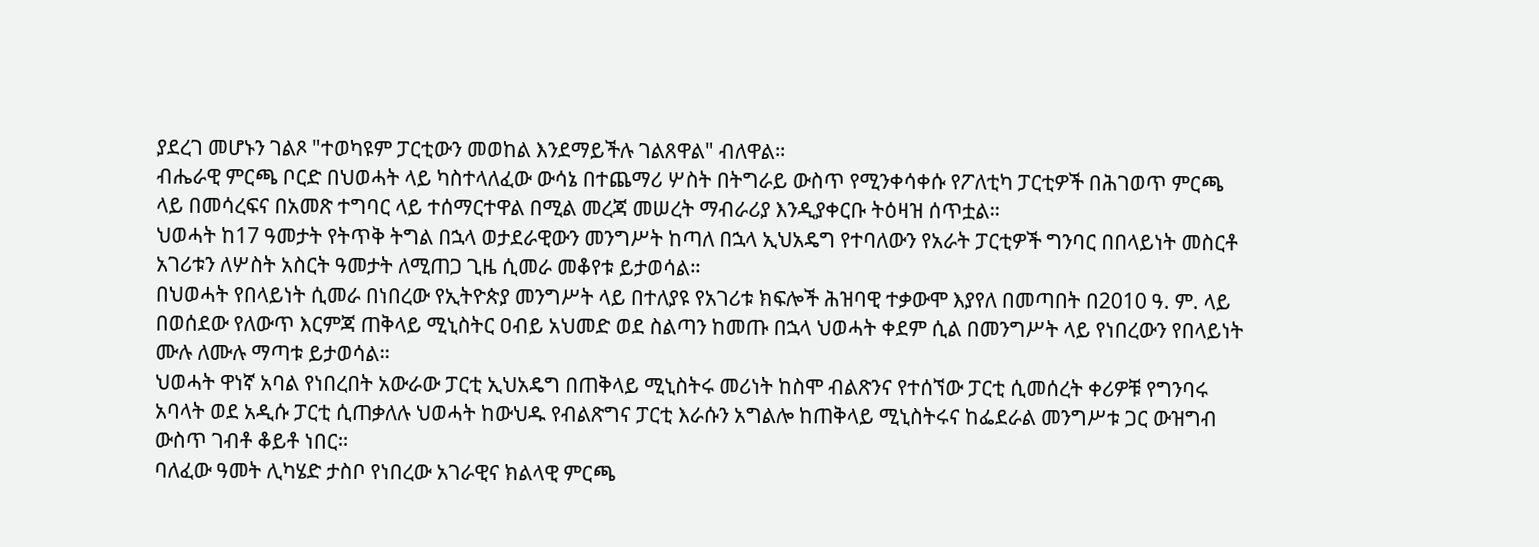ያደረገ መሆኑን ገልጾ "ተወካዩም ፓርቲውን መወከል እንደማይችሉ ገልጸዋል" ብለዋል።
ብሔራዊ ምርጫ ቦርድ በህወሓት ላይ ካስተላለፈው ውሳኔ በተጨማሪ ሦስት በትግራይ ውስጥ የሚንቀሳቀሱ የፖለቲካ ፓርቲዎች በሕገወጥ ምርጫ ላይ በመሳረፍና በአመጽ ተግባር ላይ ተሰማርተዋል በሚል መረጃ መሠረት ማብራሪያ እንዲያቀርቡ ትዕዛዝ ሰጥቷል።
ህወሓት ከ17 ዓመታት የትጥቅ ትግል በኋላ ወታደራዊውን መንግሥት ከጣለ በኋላ ኢህአዴግ የተባለውን የአራት ፓርቲዎች ግንባር በበላይነት መስርቶ አገሪቱን ለሦስት አስርት ዓመታት ለሚጠጋ ጊዜ ሲመራ መቆየቱ ይታወሳል።
በህወሓት የበላይነት ሲመራ በነበረው የኢትዮጵያ መንግሥት ላይ በተለያዩ የአገሪቱ ክፍሎች ሕዝባዊ ተቃውሞ እያየለ በመጣበት በ2010 ዓ. ም. ላይ በወሰደው የለውጥ እርምጃ ጠቅላይ ሚኒስትር ዐብይ አህመድ ወደ ስልጣን ከመጡ በኋላ ህወሓት ቀደም ሲል በመንግሥት ላይ የነበረውን የበላይነት ሙሉ ለሙሉ ማጣቱ ይታወሳል።
ህወሓት ዋነኛ አባል የነበረበት አውራው ፓርቲ ኢህአዴግ በጠቅላይ ሚኒስትሩ መሪነት ከስሞ ብልጽንና የተሰኘው ፓርቲ ሲመሰረት ቀሪዎቹ የግንባሩ አባላት ወደ አዲሱ ፓርቲ ሲጠቃለሉ ህወሓት ከውህዱ የብልጽግና ፓርቲ እራሱን አግልሎ ከጠቅላይ ሚኒስትሩና ከፌደራል መንግሥቱ ጋር ውዝግብ ውስጥ ገብቶ ቆይቶ ነበር።
ባለፈው ዓመት ሊካሄድ ታስቦ የነበረው አገራዊና ክልላዊ ምርጫ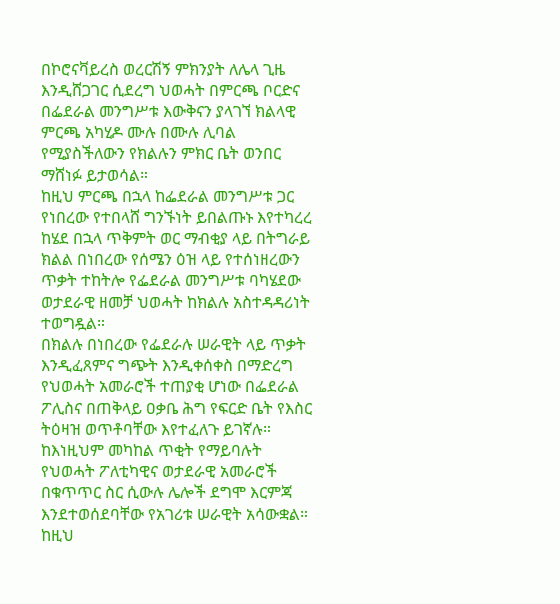በኮሮናቫይረስ ወረርሽኝ ምክንያት ለሌላ ጊዜ እንዲሸጋገር ሲደረግ ህወሓት በምርጫ ቦርድና በፌደራል መንግሥቱ እውቅናን ያላገኘ ክልላዊ ምርጫ አካሂዶ ሙሉ በሙሉ ሊባል የሚያስችለውን የክልሉን ምክር ቤት ወንበር ማሸነፉ ይታወሳል።
ከዚህ ምርጫ በኋላ ከፌደራል መንግሥቱ ጋር የነበረው የተበላሸ ግንኙነት ይበልጡኑ እየተካረረ ከሄደ በኋላ ጥቅምት ወር ማብቂያ ላይ በትግራይ ክልል በነበረው የሰሜን ዕዝ ላይ የተሰነዘረውን ጥቃት ተከትሎ የፌደራል መንግሥቱ ባካሄደው ወታደራዊ ዘመቻ ህወሓት ከክልሉ አስተዳዳሪነት ተወግዷል።
በክልሉ በነበረው የፌደራሉ ሠራዊት ላይ ጥቃት እንዲፈጸምና ግጭት እንዲቀሰቀስ በማድረግ የህወሓት አመራሮች ተጠያቂ ሆነው በፌደራል ፖሊስና በጠቅላይ ዐቃቤ ሕግ የፍርድ ቤት የእስር ትዕዛዝ ወጥቶባቸው እየተፈለጉ ይገኛሉ።
ከእነዚህም መካከል ጥቂት የማይባሉት የህወሓት ፖለቲካዊና ወታደራዊ አመራሮች በቁጥጥር ስር ሲውሉ ሌሎች ደግሞ እርምጃ እንደተወሰደባቸው የአገሪቱ ሠራዊት አሳውቋል።
ከዚህ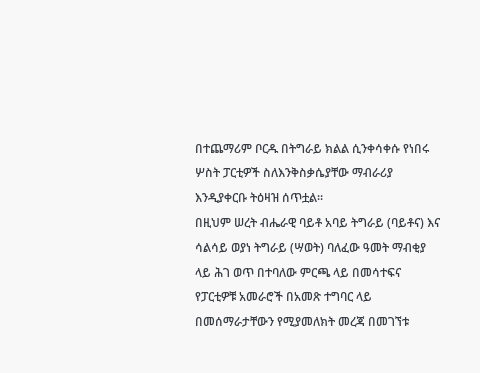በተጨማሪም ቦርዱ በትግራይ ክልል ሲንቀሳቀሱ የነበሩ ሦስት ፓርቲዎች ስለእንቅስቃሴያቸው ማብራሪያ እንዲያቀርቡ ትዕዛዝ ሰጥቷል።
በዚህም ሠረት ብሔራዊ ባይቶ አባይ ትግራይ (ባይቶና) እና ሳልሳይ ወያነ ትግራይ (ሣወት) ባለፈው ዓመት ማብቂያ ላይ ሕገ ወጥ በተባለው ምርጫ ላይ በመሳተፍና የፓርቲዎቹ አመራሮች በአመጽ ተግባር ላይ በመሰማራታቸውን የሚያመለክት መረጃ በመገኘቱ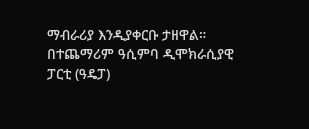ማብራሪያ እንዲያቀርቡ ታዘዋል።
በተጨማሪም ዓሲምባ ዲሞክራሲያዊ ፓርቲ (ዓዴፓ)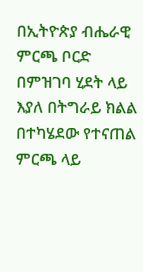በኢትዮጵያ ብሔራዊ ምርጫ ቦርድ በምዝገባ ሂደት ላይ እያለ በትግራይ ክልል በተካሄደው የተናጠል ምርጫ ላይ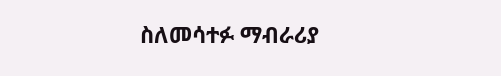ስለመሳተፉ ማብራሪያ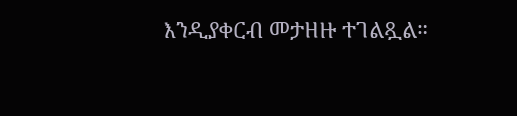እንዲያቀርብ መታዘዙ ተገልጿል።